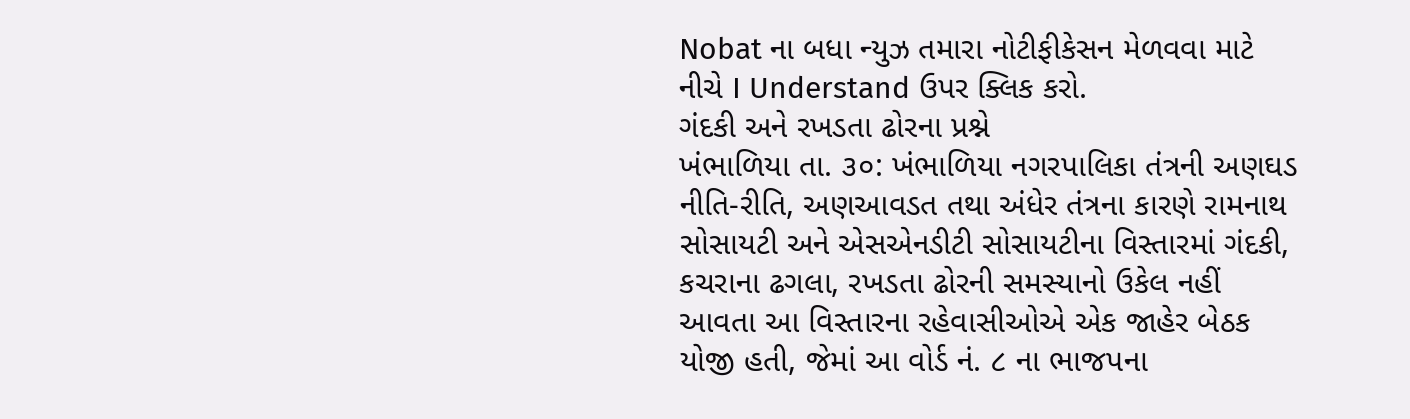Nobat ના બધા ન્યુઝ તમારા નોટીફીકેસન મેળવવા માટે નીચે I Understand ઉપર ક્લિક કરો.
ગંદકી અને રખડતા ઢોરના પ્રશ્ને
ખંભાળિયા તા. ૩૦: ખંભાળિયા નગરપાલિકા તંત્રની અણઘડ નીતિ-રીતિ, અણઆવડત તથા અંધેર તંત્રના કારણે રામનાથ સોસાયટી અને એસએનડીટી સોસાયટીના વિસ્તારમાં ગંદકી, કચરાના ઢગલા, રખડતા ઢોરની સમસ્યાનો ઉકેલ નહીં આવતા આ વિસ્તારના રહેવાસીઓએ એક જાહેર બેઠક યોજી હતી, જેમાં આ વોર્ડ નં. ૮ ના ભાજપના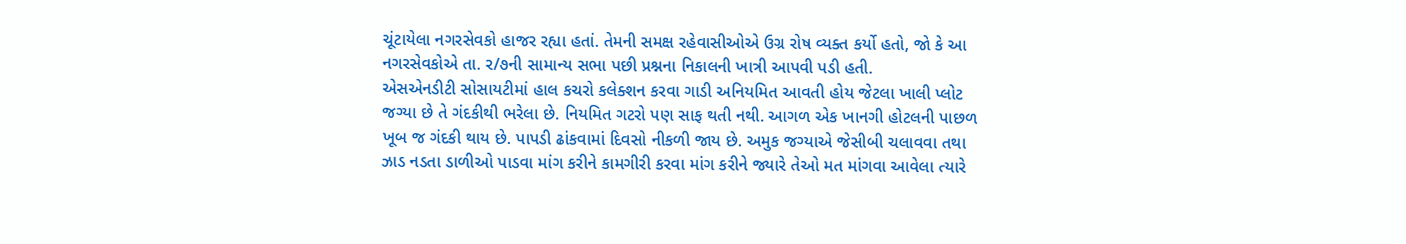ચૂંટાયેલા નગરસેવકો હાજર રહ્યા હતાં. તેમની સમક્ષ રહેવાસીઓએ ઉગ્ર રોષ વ્યક્ત કર્યો હતો, જો કે આ નગરસેવકોએ તા. ર/૭ની સામાન્ય સભા પછી પ્રશ્નના નિકાલની ખાત્રી આપવી પડી હતી.
એસએનડીટી સોસાયટીમાં હાલ કચરો કલેક્શન કરવા ગાડી અનિયમિત આવતી હોય જેટલા ખાલી પ્લોટ જગ્યા છે તે ગંદકીથી ભરેલા છે. નિયમિત ગટરો પણ સાફ થતી નથી. આગળ એક ખાનગી હોટલની પાછળ ખૂબ જ ગંદકી થાય છે. પાપડી ઢાંકવામાં દિવસો નીકળી જાય છે. અમુક જગ્યાએ જેસીબી ચલાવવા તથા ઝાડ નડતા ડાળીઓ પાડવા માંગ કરીને કામગીરી કરવા માંગ કરીને જ્યારે તેઓ મત માંગવા આવેલા ત્યારે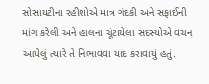સોસાયટીના રહીશોએ માત્ર ગંદકી અને સફાઈની માંગ કરેલી અને હાલના ચૂંટાયેલા સદસ્યોએ વચન આપેલું ત્યારે તે નિભાવવા યાદ કરાવાયું હતું.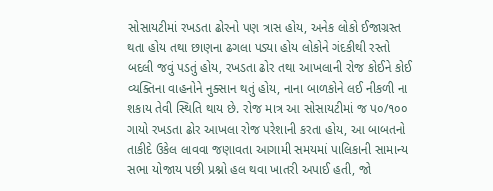સોસાયટીમાં રખડતા ઢોરનો પણ ત્રાસ હોય, અનેક લોકો ઈજાગ્રસ્ત થતા હોય તથા છાણના ઢગલા પડ્યા હોય લોકોને ગંદકીથી રસ્તો બદલી જવું પડતું હોય, રખડતા ઢોર તથા આખલાની રોજ કોઈને કોઈ વ્યક્તિના વાહનોને નુક્સાન થતું હોય, નાના બાળકોને લઈ નીકળી ના શકાય તેવી સ્થિતિ થાય છે. રોજ માત્ર આ સોસાયટીમાં જ પ૦/૧૦૦ ગાયો રખડતા ઢોર આખલા રોજ પરેશાની કરતા હોય, આ બાબતનો તાકીદે ઉકેલ લાવવા જણાવતા આગામી સમયમાં પાલિકાની સામાન્ય સભા યોજાય પછી પ્રશ્નો હલ થવા ખાતરી અપાઈ હતી, જો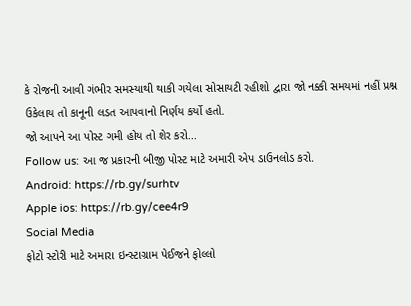કે રોજની આવી ગંભીર સમસ્યાથી થાકી ગયેલા સોસાયટી રહીશો દ્વારા જો નક્કી સમયમાં નહીં પ્રશ્ન ઉકેલાય તો કાનૂની લડત આપવાનો નિર્ણય કર્યો હતો.
જો આપને આ પોસ્ટ ગમી હોય તો શેર કરો...
Follow us: આ જ પ્રકારની બીજી પોસ્ટ માટે અમારી એપ ડાઉનલોડ કરો.
Android: https://rb.gy/surhtv
Apple ios: https://rb.gy/cee4r9
Social Media
ફોટો સ્ટોરી માટે અમારા ઇન્સ્ટાગ્રામ પેઈજને ફોલ્લો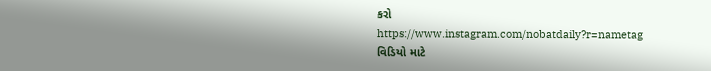કરો
https://www.instagram.com/nobatdaily?r=nametag
વિડિયો માટે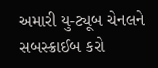અમારી યુ-ટ્યૂબ ચેનલને સબસ્ક્રાઈબ કરો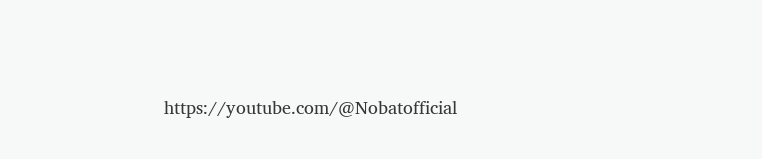https://youtube.com/@Nobatofficial